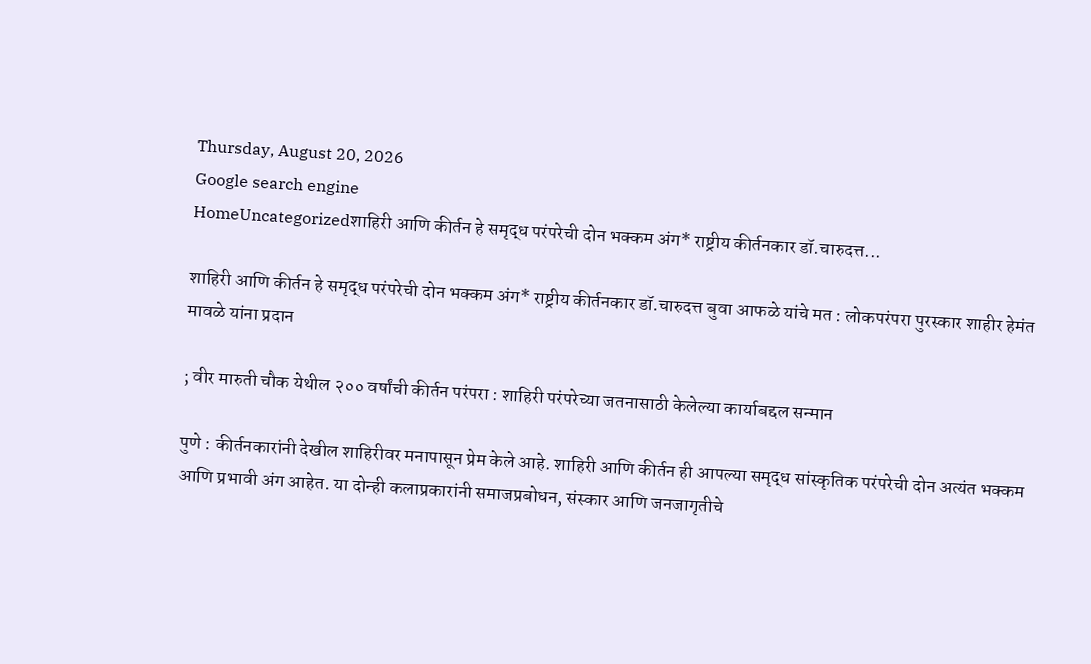Thursday, August 20, 2026
Google search engine
HomeUncategorizedशाहिरी आणि कीर्तन हे समृद्ध परंपरेची दोन भक्कम अंग* राष्ट्रीय कीर्तनकार डॉ.चारुदत्त...

शाहिरी आणि कीर्तन हे समृद्ध परंपरेची दोन भक्कम अंग* राष्ट्रीय कीर्तनकार डॉ.चारुदत्त बुवा आफळे यांचे मत : लोकपरंपरा पुरस्कार शाहीर हेमंत मावळे यांना प्रदान

; वीर मारुती चौक येथील २०० वर्षांची कीर्तन परंपरा : शाहिरी परंपरेच्या जतनासाठी केलेल्या कार्याबद्दल सन्मान

पुणे : कीर्तनकारांनी देखील शाहिरीवर मनापासून प्रेम केले आहे. शाहिरी आणि कीर्तन ही आपल्या समृद्ध सांस्कृतिक परंपरेची दोन अत्यंत भक्कम आणि प्रभावी अंग आहेत. या दोन्ही कलाप्रकारांनी समाजप्रबोधन, संस्कार आणि जनजागृतीचे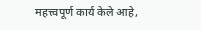महत्त्वपूर्ण कार्य केले आहे,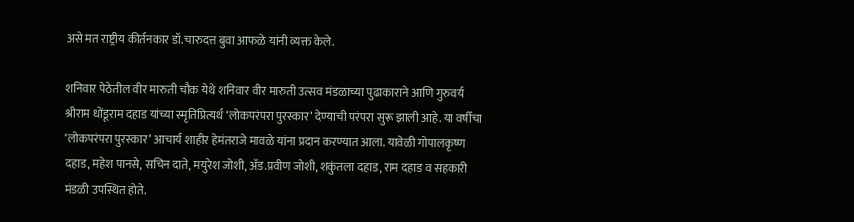असे मत राष्ट्रीय कीर्तनकार डॉ.चारुदत्त बुवा आफळे यांनी व्यक्त केले.

शनिवार पेठेतील वीर मारुती चौक येथे शनिवार वीर मारुती उत्सव मंडळाच्या पुढाकाराने आणि गुरुवर्य श्रीराम धोंडूराम दहाड यांच्या स्मृतिप्रित्यर्थ ‘लोकपरंपरा पुरस्कार’ देण्याची परंपरा सुरू झाली आहे. या वर्षीचा ‘लोकपरंपरा पुरस्कार’ आचार्य शाहीर हेमंतराजे मावळे यांना प्रदान करण्यात आला. यावेळी गोपालकृष्ण दहाड, महेश पानसे, सचिन दाते, मयुरेश जोशी, अ‍ॅड.प्रवीण जोशी, शकुंतला दहाड, राम दहाड व सहकारी मंडळी उपस्थित होते.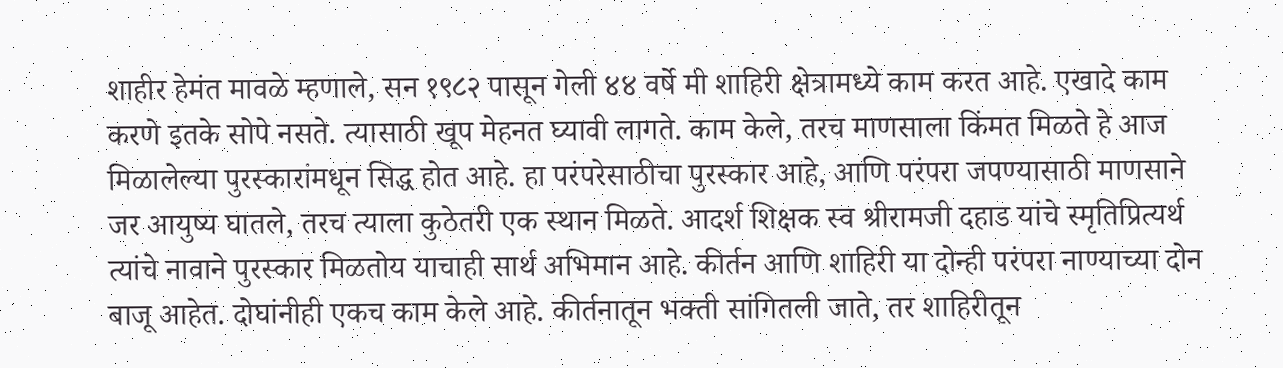शाहीर हेमंत मावळे म्हणाले, सन १९८२ पासून गेली ४४ वर्षे मी शाहिरी क्षेत्रामध्ये काम करत आहे. एखादे काम करणे इतके सोपे नसते. त्यासाठी खूप मेहनत घ्यावी लागते. काम केले, तरच माणसाला किंमत मिळते हे आज मिळालेल्या पुरस्कारांमधून सिद्ध होत आहे. हा परंपरेसाठीचा पुरस्कार आहे, आणि परंपरा जपण्यासाठी माणसाने जर आयुष्य घातले, तरच त्याला कुठेतरी एक स्थान मिळते. आदर्श शिक्षक स्व श्रीरामजी दहाड यांचे स्मृतिप्रित्यर्थ त्यांचे नावाने पुरस्कार मिळतोय याचाही सार्थ अभिमान आहे. कीर्तन आणि शाहिरी या दोन्ही परंपरा नाण्याच्या दोन बाजू आहेत. दोघांनीही एकच काम केले आहे. कीर्तनातून भक्ती सांगितली जाते, तर शाहिरीतून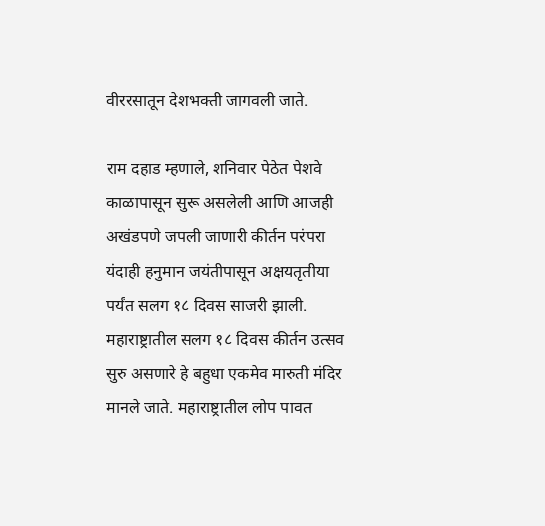वीररसातून देशभक्ती जागवली जाते.

राम दहाड म्हणाले, शनिवार पेठेत पेशवे काळापासून सुरू असलेली आणि आजही अखंडपणे जपली जाणारी कीर्तन परंपरा यंदाही हनुमान जयंतीपासून अक्षयतृतीया पर्यंत सलग १८ दिवस साजरी झाली. महाराष्ट्रातील सलग १८ दिवस कीर्तन उत्सव सुरु असणारे हे बहुधा एकमेव मारुती मंदिर मानले जाते. महाराष्ट्रातील लोप पावत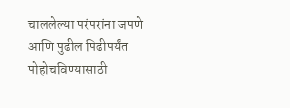चाललेल्या परंपरांना जपणे आणि पुढील पिढीपर्यंत पोहोचविण्यासाठी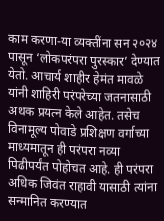काम करणा-या व्यक्तींना सन २०२४ पासून ‘लोकपरंपरा पुरस्कार’ देण्यात येतो. आचार्य शाहीर हेमंत मावळे यांनी शाहिरी परंपरेच्या जतनासाठी अथक प्रयत्न केले आहेत. तसेच विनामूल्य पोवाडे प्रशिक्षण वर्गाच्या माध्यमातून ही परंपरा नव्या पिढीपर्यंत पोहोचत आहे. ही परंपरा अधिक जिवंत राहावी यासाठी त्यांना सन्मानित करण्यात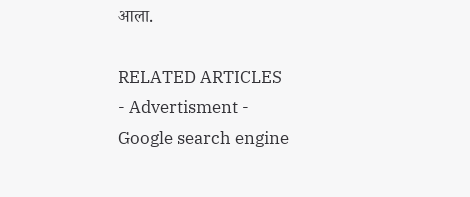आला.

RELATED ARTICLES
- Advertisment -
Google search engine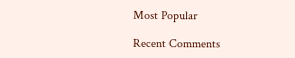Most Popular

Recent Comments